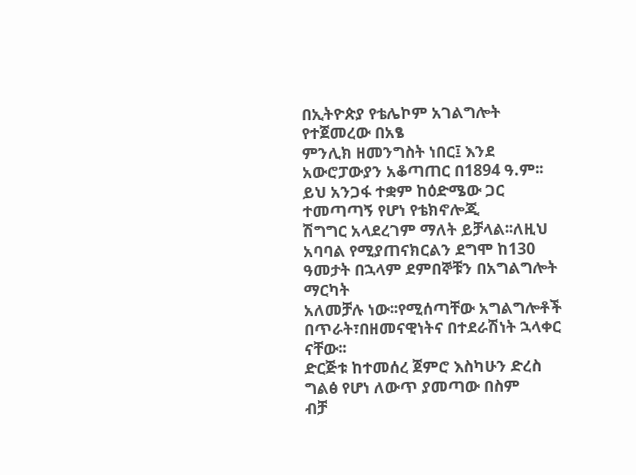በኢትዮጵያ የቴሌኮም አገልግሎት የተጀመረው በአፄ
ምንሊክ ዘመንግስት ነበር፤ እንደ አውሮፓውያን አቆጣጠር በ1894 ዓ.ም፡፡ይህ አንጋፋ ተቋም ከዕድሜው ጋር ተመጣጣኝ የሆነ የቴክኖሎጂ
ሽግግር አላደረገም ማለት ይቻላል፡፡ለዚህ አባባል የሚያጠናክርልን ደግሞ ከ130 ዓመታት በኋላም ደምበኞቹን በአግልግሎት ማርካት
አለመቻሉ ነው፡፡የሚሰጣቸው አግልግሎቶች በጥራት፣በዘመናዊነትና በተደራሽነት ኋላቀር ናቸው፡፡
ድርጅቱ ከተመሰረ ጀምሮ እስካሁን ድረስ ግልፅ የሆነ ለውጥ ያመጣው በስም
ብቻ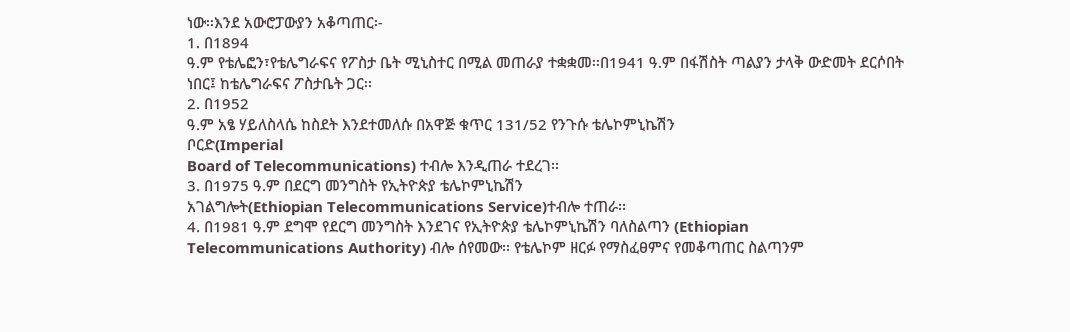ነው፡፡እንደ አውሮፓውያን አቆጣጠር፡-
1. በ1894
ዓ.ም የቴሌፎን፣የቴሌግራፍና የፖስታ ቤት ሚኒስተር በሚል መጠራያ ተቋቋመ፡፡በ1941 ዓ.ም በፋሽስት ጣልያን ታላቅ ውድመት ደርሶበት
ነበር፤ ከቴሌግራፍና ፖስታቤት ጋር፡፡
2. በ1952
ዓ.ም አፄ ሃይለስላሴ ከስደት እንደተመለሱ በአዋጅ ቁጥር 131/52 የንጉሱ ቴሌኮምኒኬሽን
ቦርድ(Imperial
Board of Telecommunications) ተብሎ እንዲጠራ ተደረገ፡፡
3. በ1975 ዓ.ም በደርግ መንግስት የኢትዮጵያ ቴሌኮምኒኬሽን
አገልግሎት(Ethiopian Telecommunications Service)ተብሎ ተጠራ፡፡
4. በ1981 ዓ.ም ደግሞ የደርግ መንግስት እንደገና የኢትዮጵያ ቴሌኮምኒኬሽን ባለስልጣን (Ethiopian
Telecommunications Authority) ብሎ ሰየመው፡፡ የቴሌኮም ዘርፉ የማስፈፀምና የመቆጣጠር ስልጣንም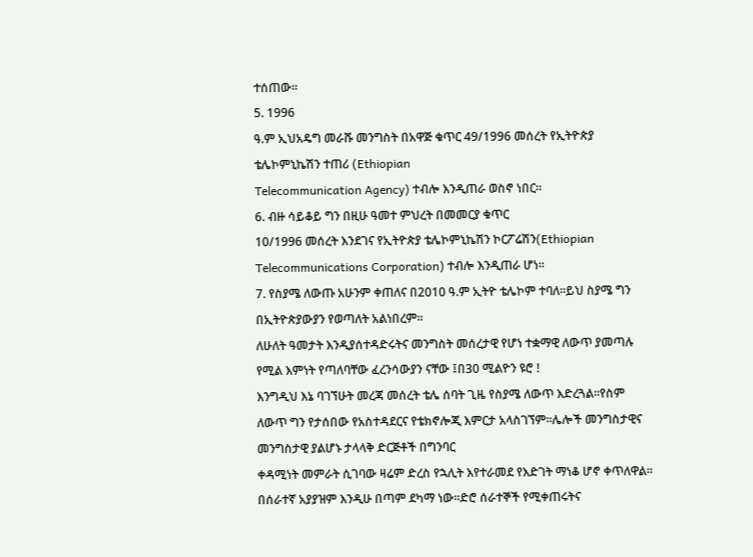ተሰጠው፡፡
5. 1996
ዓ.ም ኢህአዴግ መራሹ መንግስት በአዋጅ ቁጥር 49/1996 መሰረት የኢትዮጵያ ቴሌኮምኒኬሽን ተጠሪ (Ethiopian
Telecommunication Agency) ተብሎ እንዲጠራ ወስኖ ነበር፡፡
6. ብዙ ሳይቆይ ግን በዚሁ ዓመተ ምህረት በመመርያ ቁጥር
10/1996 መሰረት እንደገና የኢትዮጵያ ቴሌኮምኒኬሽን ኮርፖሬሽን(Ethiopian
Telecommunications Corporation) ተብሎ እንዲጠራ ሆነ፡፡
7. የስያሜ ለውጡ አሁንም ቀጠለና በ2010 ዓ.ም ኢትዮ ቴሌኮም ተባለ፡፡ይህ ስያሜ ግን በኢትዮጵያውያን የወጣለት አልነበረም፡፡
ለሁለት ዓመታት እንዲያሰተዳድሩትና መንግስት መሰረታዊ የሆነ ተቋማዊ ለውጥ ያመጣሉ የሚል እምነት የጣለባቸው ፈረንሳውያን ናቸው ፤በ30 ሚልዮን ዩሮ !
እንግዲህ እኔ ባገኘሁት መረጃ መሰረት ቴሌ ሰባት ጊዜ የስያሜ ለውጥ እድረጓል፡፡የስም
ለውጥ ግን የታሰበው የአስተዳደርና የቴክኖሎጂ እምርታ አላስገኘም፡፡ሌሎች መንግስታዊና መንግስታዊ ያልሆኑ ታላላቅ ድርጅቶች በግንባር
ቀዳሚነት መምራት ሲገባው ዛሬም ድረስ የኋሊት እየተራመደ የእድገት ማነቆ ሆኖ ቀጥለዋል፡፡
በሰራተኛ አያያዝም እንዲሁ በጣም ደካማ ነው፡፡ድሮ ሰራተኞች የሚቀጠሩትና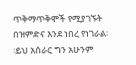ጥቅማጥቅሞች የሚያገኙት በዝምድና እንደ ነበረ የነገራል፡፡ይህ አሰራር ግን አሁንም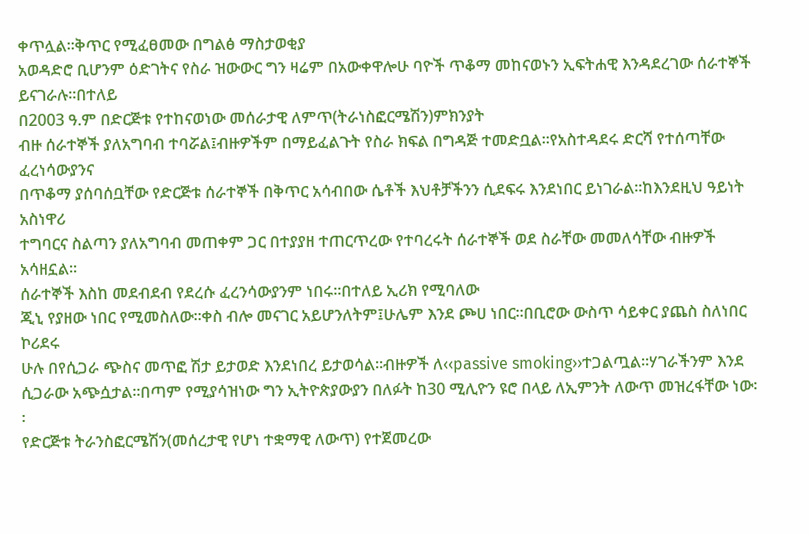ቀጥሏል፡፡ቅጥር የሚፈፀመው በግልፅ ማስታወቂያ
አወዳድሮ ቢሆንም ዕድገትና የስራ ዝውውር ግን ዛሬም በአውቀዋሎሁ ባዮች ጥቆማ መከናወኑን ኢፍትሐዊ እንዳደረገው ሰራተኞች ይናገራሉ፡፡በተለይ
በ2003 ዓ.ም በድርጅቱ የተከናወነው መሰራታዊ ለምጥ(ትራነስፎርሜሽን)ምክንያት
ብዙ ሰራተኞች ያለአግባብ ተባሯል፤ብዙዎችም በማይፈልጉት የስራ ክፍል በግዳጅ ተመድቧል፡፡የአስተዳደሩ ድርሻ የተሰጣቸው ፈረነሳውያንና
በጥቆማ ያሰባሰቧቸው የድርጅቱ ሰራተኞች በቅጥር አሳብበው ሴቶች እህቶቻችንን ሲደፍሩ እንደነበር ይነገራል፡፡ከእንደዚህ ዓይነት አስነዋሪ
ተግባርና ስልጣን ያለአግባብ መጠቀም ጋር በተያያዘ ተጠርጥረው የተባረሩት ሰራተኞች ወደ ስራቸው መመለሳቸው ብዙዎች አሳዘኗል፡፡
ሰራተኞች እስከ መደብደብ የደረሱ ፈረንሳውያንም ነበሩ፡፡በተለይ ኢሪክ የሚባለው
ጂኒ የያዘው ነበር የሚመስለው፡፡ቀስ ብሎ መናገር አይሆንለትም፤ሁሌም እንደ ጮሀ ነበር፡፡በቢሮው ውስጥ ሳይቀር ያጨስ ስለነበር ኮሪደሩ
ሁሉ በየሲጋራ ጭስና መጥፎ ሽታ ይታወድ እንደነበረ ይታወሳል፡፡ብዙዎች ለ‹‹passive smoking››ተጋልጧል፡፡ሃገራችንም እንደ
ሲጋራው አጭሷታል፡፡በጣም የሚያሳዝነው ግን ኢትዮጵያውያን በለፉት ከ30 ሚሊዮን ዩሮ በላይ ለኢምንት ለውጥ መዝረፋቸው ነው፡፡
የድርጅቱ ትራንስፎርሜሽን(መሰረታዊ የሆነ ተቋማዊ ለውጥ) የተጀመረው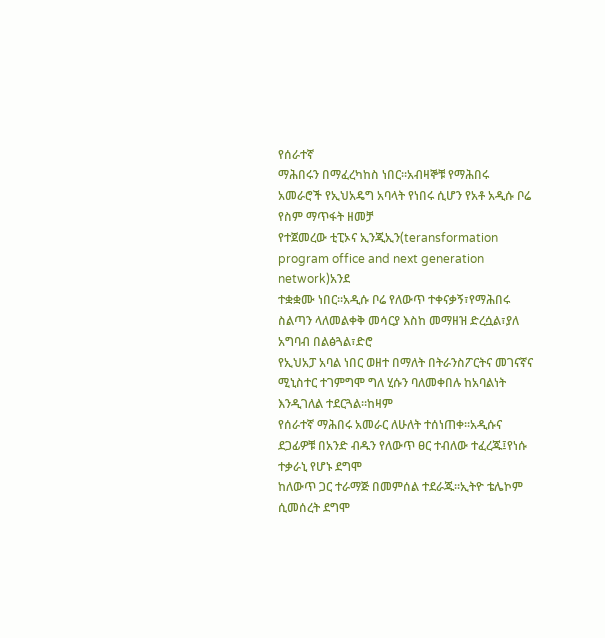የሰራተኛ
ማሕበሩን በማፈረካከስ ነበር፡፡አብዛኞቹ የማሕበሩ አመራሮች የኢህአዴግ አባላት የነበሩ ሲሆን የአቶ አዲሱ ቦሬ የስም ማጥፋት ዘመቻ
የተጀመረው ቲፒኦና ኢንጂኢን(teransformation program office and next generation network)አንደ
ተቋቋሙ ነበር፡፡አዲሱ ቦሬ የለውጥ ተቀናቃኝ፣የማሕበሩ ስልጣን ላለመልቀቅ መሳርያ እስከ መማዘዝ ድረሷል፣ያለ አግባብ በልፅጓል፣ድሮ
የኢህአፓ አባል ነበር ወዘተ በማለት በትራንስፖርትና መገናኛና ሚኒስተር ተገምግሞ ግለ ሂሱን ባለመቀበሉ ከአባልነት እንዲገለል ተደርጓል፡፡ከዛም
የሰራተኛ ማሕበሩ አመራር ለሁለት ተሰነጠቀ፡፡አዲሱና ደጋፊዎቹ በአንድ ብዱን የለውጥ ፀር ተብለው ተፈረጁ፤የነሱ ተቃራኒ የሆኑ ደግሞ
ከለውጥ ጋር ተራማጅ በመምሰል ተደራጁ፡፡ኢትዮ ቴሌኮም ሲመሰረት ደግሞ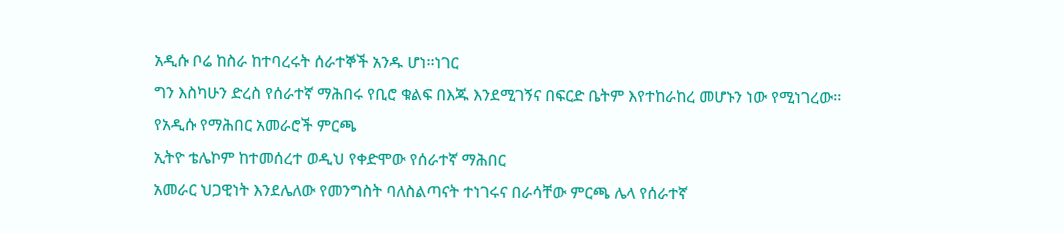አዲሱ ቦሬ ከስራ ከተባረሩት ሰራተኞች አንዱ ሆነ፡፡ነገር
ግን እስካሁን ድረስ የሰራተኛ ማሕበሩ የቢሮ ቁልፍ በእጁ እንደሚገኝና በፍርድ ቤትም እየተከራከረ መሆኑን ነው የሚነገረው፡፡
የአዲሱ የማሕበር አመራሮች ምርጫ
ኢትዮ ቴሌኮም ከተመሰረተ ወዲህ የቀድሞው የሰራተኛ ማሕበር
አመራር ህጋዊነት እንደሌለው የመንግስት ባለስልጣናት ተነገሩና በራሳቸው ምርጫ ሌላ የሰራተኛ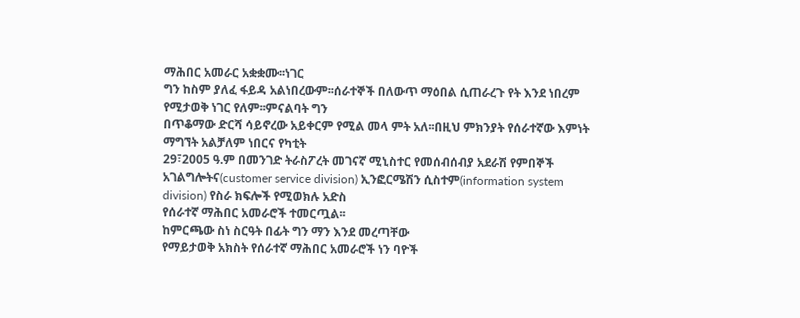ማሕበር አመራር አቋቋሙ፡፡ነገር
ግን ከስም ያለፈ ፋይዳ አልነበረውም፡፡ሰራተኞች በለውጥ ማዕበል ሲጠራረጉ የት እንደ ነበረም የሚታወቅ ነገር የለም፡፡ምናልባት ግን
በጥቆማው ድርሻ ሳይኖረው አይቀርም የሚል መላ ምት አለ፡፡በዚህ ምክንያት የሰራተኛው እምነት ማግኘት አልቻለም ነበርና የካቲት
29፣2005 ዓ.ም በመንገድ ትራስፖረት መገናኛ ሚኒስተር የመሰብሰብያ አደራሽ የምበኞች
አገልግሎትና(customer service division) ኢንፎርሜሽን ሲስተም(information system
division) የስራ ክፍሎች የሚወክሉ አድስ
የሰራተኛ ማሕበር አመራሮች ተመርጧል፡፡
ከምርጫው ስነ ስርዓት በፊት ግን ማን እንደ መረጣቸው
የማይታወቅ አክስት የሰራተኛ ማሕበር አመራሮች ነን ባዮች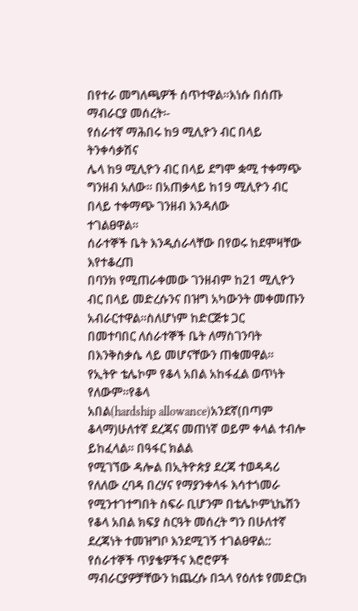በየተራ መግለጫዎች ሰጥተዋል፡፡እነሱ በሰጡ ማብራርያ መሰረት፡-
የሰራተኛ ማሕበሩ ከ9 ሚሊዮን ብር በላይ ትንቀሳቃሽና
ሌላ ከ9 ሚሊዮን ብር በላይ ደግሞ ቋሚ ተቀማጭ ግንዘብ አለው፡፡ በአጠቃላይ ከ19 ሚሊዮን ብር በላይ ተቀማጭ ገንዘብ እንዳለው
ተገልፀዋል፡፡
ሰራተኞች ቤት እንዲሰራላቸው በየወሩ ከደሞዛቸው እየተቆረጠ
በባንክ የሚጠራቀመው ገንዘብም ከ21 ሚሊዮን ብር በላይ መድረሱንና በዝግ አካውንት መቀመጡን አብራርተዋል፡፡ስለሆነም ከድርጅቱ ጋር
በመተባበር ለሰራተኞች ቤት ለማስገንባት በእንቅስቃሴ ላይ መሆናቸውን ጠቁመዋል፡፡
የኢትዮ ቴሌኮም የቆላ አበል አከፋፈል ወጥነት የለውም፡፡የቆላ
አበል(hardship allowance)አንደኛ(በጣም ቆላማ)ሁለተኛ ደረጃና መጠነኛ ወይም ቀላል ተብሎ ይከፈላል፡፡ በዓፋር ክልል
የሚገኘው ዳሎል በኢትዮጵያ ደረጃ ተወዳዳሪ የለለው ረባዳ በረሃና የማያንቀላፋ እሳተጎመራ የሚንተገተግበት ስፍራ ቢሆንም በቴሌኮምኒኬሽን
የቆላ አበል ክፍያ ስርዓት መሰረት ግን በሁለተኛ ደረጃነት ተመዝግቦ እንደሚገኝ ተገልፀዋል::
የሰራተኞች ጥያቄዎችና እሮሮዎች
ማብራርያዎቻቸውን ከጨረሱ በኋላ የዕለቱ የመድርክ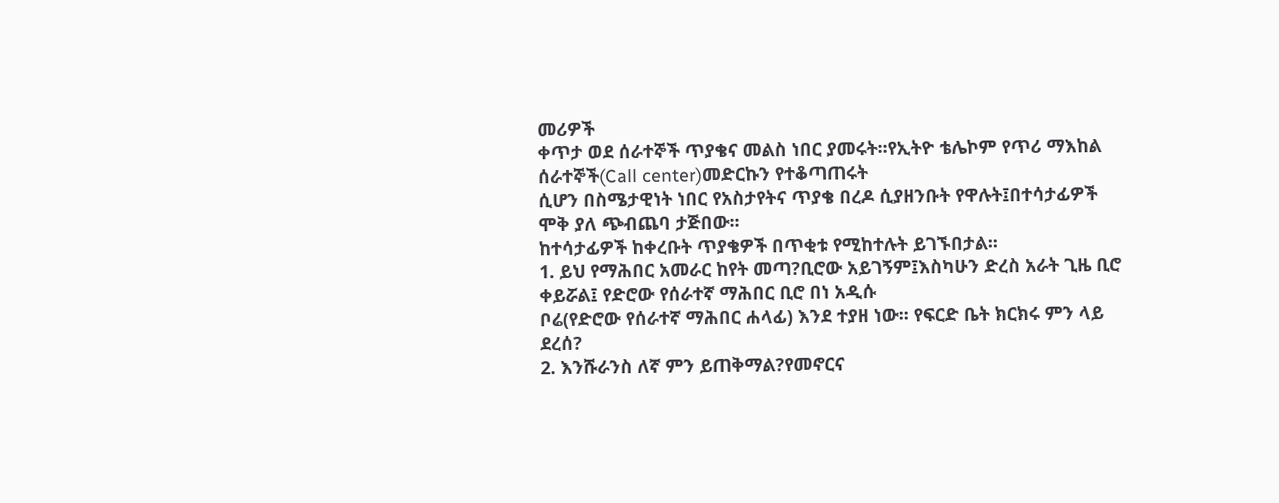መሪዎች
ቀጥታ ወደ ሰራተኞች ጥያቄና መልስ ነበር ያመሩት፡፡የኢትዮ ቴሌኮም የጥሪ ማእከል ሰራተኞች(Call center)መድርኩን የተቆጣጠሩት
ሲሆን በስሜታዊነት ነበር የአስታየትና ጥያቄ በረዶ ሲያዘንቡት የዋሉት፤በተሳታፊዎች ሞቅ ያለ ጭብጨባ ታጅበው፡፡
ከተሳታፊዎች ከቀረቡት ጥያቄዎች በጥቂቱ የሚከተሉት ይገኙበታል፡፡
1. ይህ የማሕበር አመራር ከየት መጣ?ቢሮው አይገኝም፤እስካሁን ድረስ አራት ጊዜ ቢሮ ቀይሯል፤ የድሮው የሰራተኛ ማሕበር ቢሮ በነ አዲሱ
ቦሬ(የድሮው የሰራተኛ ማሕበር ሐላፊ) እንደ ተያዘ ነው፡፡ የፍርድ ቤት ክርክሩ ምን ላይ ደረሰ?
2. እንሹራንስ ለኛ ምን ይጠቅማል?የመኖርና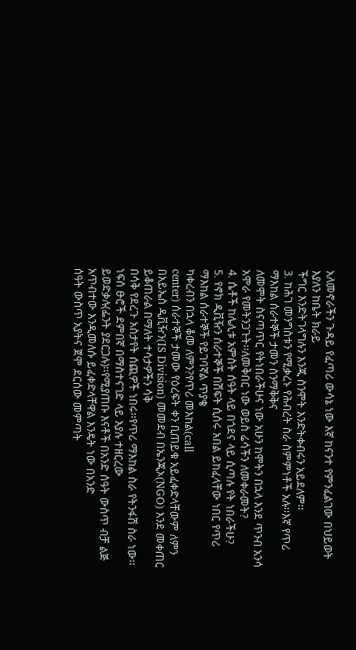አለመኖራችን ጉዳይ የፈጣሪ ውሳኔ ነው እኛ ከናንተ የምንፈልገው በህይወት እያለን ከቤት ክራይ
ችግር እንድትገላግሉን እንጂ ስንሞት እንድትቀብሩን አይደለም፡፡
3. ከሕገ መንግስቱን የሚቃረኑ የሕብረት ስራ ስምምነቶች አሉ፡፡እኛ የጥሪ ማእከል ሰራተኞች ታመን ስንማቅቅና
ለመሞት ስናጣጥር የትነበራችሁና ነው አሁን ከሞትን በኋላ እንደ ጥንብ አንሳ አሞራ የመትንጋጉት፡፡ለመቅበር ነው ወይስ ሬሳችን ለመቀራመት?
4. ሴቶች ከሌሊቱ አምስት ሰዓት ላይ በጎደና ላይ ሲጣሉ የት ነበራችሁ?
5. የኖክ ዲቪዥን ሰራተኞች በሽፍት ሲሰሩ አበል ይከፈላቸው ነበር የጥሪ ማእከል ሰራተኞች የይገባኛል ጥያቄ
ካቀረብን በኋላ ቆመ ለምን?የጥሪ መእከል(call
center) ሰራተኞች ታመው የዕረፍት ቀን ቢጠይቁ አይፈቀድላቸውም ለምን
በአይኤስ ዲቪዥን(IS Division) መመደብ በኤንጂኦ(NGO) እንደ መቀጠር ይቆጠራል በማለት ተሳታዎችን ሳቅ
በሳቅ የደረጉ አስታየት ሰጪዎች ነበሩ፡፡የጥሪ ማእከል ስራ የትንፋሽ ስራ ነው፡፡ነፍሰ ፁሮች ደምበኛ በማስተናገድ ላይ እያሉ ተዘርረው
ይወድቃሉ(ፌንት ያደርጋሉ)፡፡የሚያጠቡ እናቶች በአንድ ሰዓት ውስጥ ብቻ ልጅ አጥብተው እንዲመለሱ ይፈቀድላቸዋል እንዴት ነው በአንድ
ሰዓት ውስጥ አያትና ጀሞ ደርሰው መምጣት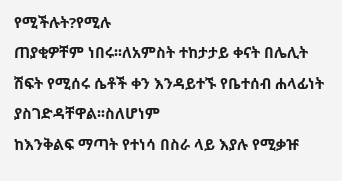የሚችሉት?የሚሉ
ጠያቂዎቸም ነበሩ፡፡ለአምስት ተከታታይ ቀናት በሌሊት ሽፍት የሚሰሩ ሴቶች ቀን እንዳይተኙ የቤተሰብ ሐላፊነት ያስገድዳቸዋል፡፡ስለሆነም
ከእንቅልፍ ማጣት የተነሳ በስራ ላይ እያሉ የሚቃዡ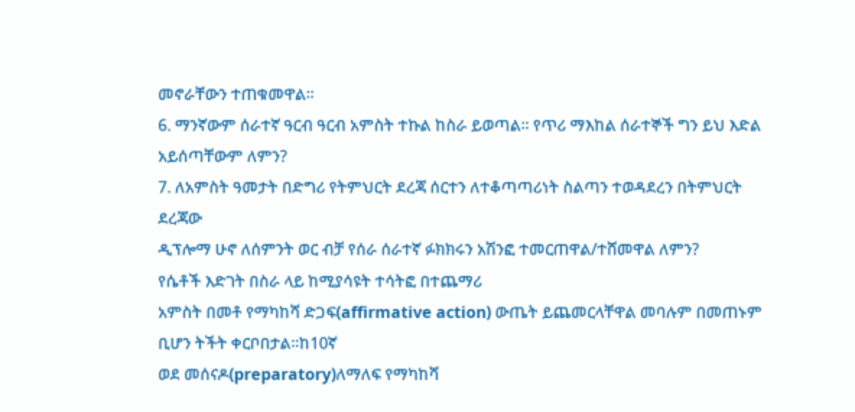መኖራቸውን ተጠቁመዋል፡፡
6. ማንኛውም ሰራተኛ ዓርብ ዓርብ አምስት ተኩል ከስራ ይወጣል፡፡ የጥሪ ማእከል ሰራተኞች ግን ይህ እድል
አይሰጣቸውም ለምን?
7. ለአምስት ዓመታት በድግሪ የትምህርት ደረጃ ሰርተን ለተቆጣጣሪነት ስልጣን ተወዳደረን በትምህርት ደረጃው
ዲፕሎማ ሁኖ ለሰምንት ወር ብቻ የሰራ ሰራተኛ ፉክክሩን አሽንፎ ተመርጠዋል/ተሸመዋል ለምን?
የሴቶች እድገት በስራ ላይ ከሚያሳዩት ተሳትፎ በተጨማሪ
አምስት በመቶ የማካከሻ ድጋፍ(affirmative action) ውጤት ይጨመርላቸዋል መባሉም በመጠኑም ቢሆን ትችት ቀርቦበታል፡፡ከ10ኛ
ወደ መሰናዶ(preparatory)ለማለፍ የማካከሻ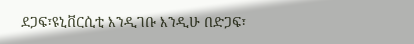ደጋፍ፣ዩኒቨርሲቲ እንዲገቡ እንዲሁ በድጋፍ፣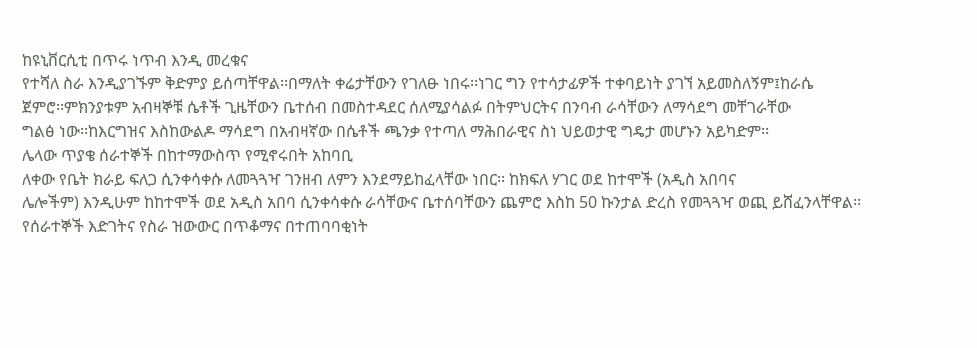ከዩኒቨርሲቲ በጥሩ ነጥብ እንዲ መረቁና
የተሻለ ስራ እንዲያገኙም ቅድምያ ይሰጣቸዋል፡፡በማለት ቀሬታቸውን የገለፁ ነበሩ፡፡ነገር ግን የተሳታፊዎች ተቀባይነት ያገኘ አይመስለኝም፤ከራሴ
ጀምሮ፡፡ምክንያቱም አብዛኞቹ ሴቶች ጊዜቸውን ቤተሰብ በመስተዳደር ሰለሚያሳልፉ በትምህርትና በንባብ ራሳቸውን ለማሳደግ መቸገራቸው
ግልፅ ነው፡፡ከእርግዝና እስከውልዶ ማሳደግ በአብዛኛው በሴቶች ጫንቃ የተጣለ ማሕበራዊና ስነ ህይወታዊ ግዴታ መሆኑን አይካድም፡፡
ሌላው ጥያቄ ሰራተኞች በከተማውስጥ የሚኖሩበት አከባቢ
ለቀው የቤት ክራይ ፍለጋ ሲንቀሳቀሱ ለመጓጓዣ ገንዘብ ለምን እንደማይከፈላቸው ነበር፡፡ ከክፍለ ሃገር ወደ ከተሞች (አዲስ አበባና
ሌሎችም) እንዲሁም ከከተሞች ወደ አዲስ አበባ ሲንቀሳቀሱ ራሳቸውና ቤተሰባቸውን ጨምሮ እስከ 50 ኩንታል ድረስ የመጓጓዣ ወጪ ይሸፈንላቸዋል፡፡
የሰራተኞች እድገትና የስራ ዝውውር በጥቆማና በተጠባባቂነት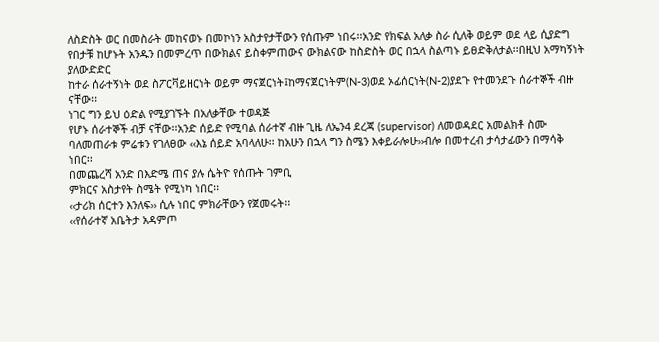ለስድስት ወር በመስራት መከናወኑ በመኮነን አስታየታቸውን የሰጡም ነበሩ፡፡አንድ የክፍል አለቃ ስራ ሲለቅ ወይም ወደ ላይ ሲያድግ
የበታቹ ከሆኑት አንዱን በመምረጥ በውክልና ይስቀምጠውና ውክልናው ከስድስት ወር በኋላ ስልጣኑ ይፀድቅለታል፡፡በዚህ አማካኝነት ያለውድድር
ከተራ ሰራተኝነት ወደ ስፖርቫይዘርነት ወይም ማናጀርነት፤ከማናጀርነትም(N-3)ወደ ኦፊሰርነት(N-2)ያደጉ የተመንደጉ ሰራተኞች ብዙ
ናቸው፡፡
ነገር ግን ይህ ዕድል የሚያገኙት በአለቃቸው ተወዳጅ
የሆኑ ሰራተኞች ብቻ ናቸው፡፡አንድ ሰይድ የሚባል ሰራተኛ ብዙ ጊዜ ለኤን4 ደረጃ (supervisor) ለመወዳደር አመልክቶ ስሙ
ባለመጠራቱ ምሬቱን የገለፀው ‹‹እኔ ሰይድ አባላለሁ፡፡ ከአሁን በኋላ ግን ስሜን እቀይራሎሁ››ብሎ በመተረብ ታሳታፊውን በማሳቅ
ነበር፡፡
በመጨረሻ አንድ በእድሜ ጠና ያሉ ሴትዮ የሰጡት ገምቢ
ምክርና አስታየት ስሜት የሚነካ ነበር፡፡
‹‹ታሪክ ሰርተን እንለፍ›› ሲሉ ነበር ምክራቸውን የጀመሩት፡፡
‹‹የሰራተኛ አቤትታ አዳምጦ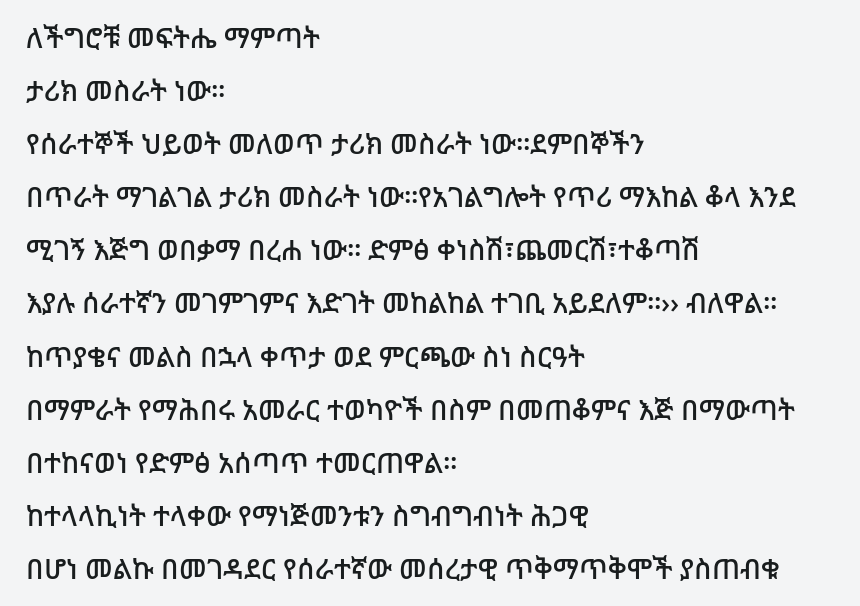ለችግሮቹ መፍትሔ ማምጣት
ታሪክ መስራት ነው፡፡
የሰራተኞች ህይወት መለወጥ ታሪክ መስራት ነው፡፡ደምበኞችን
በጥራት ማገልገል ታሪክ መስራት ነው፡፡የአገልግሎት የጥሪ ማእከል ቆላ እንደ ሚገኝ እጅግ ወበቃማ በረሐ ነው፡፡ ድምፅ ቀነስሽ፣ጨመርሽ፣ተቆጣሽ
እያሉ ሰራተኛን መገምገምና እድገት መከልከል ተገቢ አይደለም፡፡›› ብለዋል፡፡
ከጥያቄና መልስ በኋላ ቀጥታ ወደ ምርጫው ስነ ስርዓት
በማምራት የማሕበሩ አመራር ተወካዮች በስም በመጠቆምና እጅ በማውጣት በተከናወነ የድምፅ አሰጣጥ ተመርጠዋል፡፡
ከተላላኪነት ተላቀው የማነጅመንቱን ስግብግብነት ሕጋዊ
በሆነ መልኩ በመገዳደር የሰራተኛው መሰረታዊ ጥቅማጥቅሞች ያስጠብቁ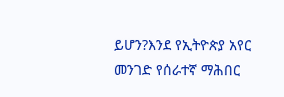ይሆን?እንደ የኢትዮጵያ አየር መንገድ የሰራተኛ ማሕበር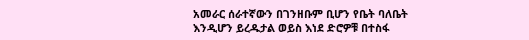አመራር ሰራተኛውን በገንዘቡም ቢሆን የቤት ባለቤት
እንዲሆን ይረዱታል ወይስ እነደ ድሮዎቹ በተስፋ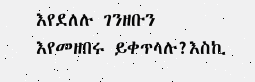እየደለሉ ገንዘቡን እየመዘበሩ ይቀጥላሉ?እስኪ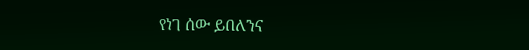የነገ ሰው ይበለንና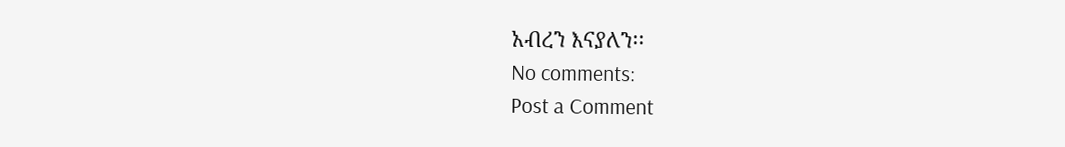አብረን እናያለን፡፡
No comments:
Post a Comment